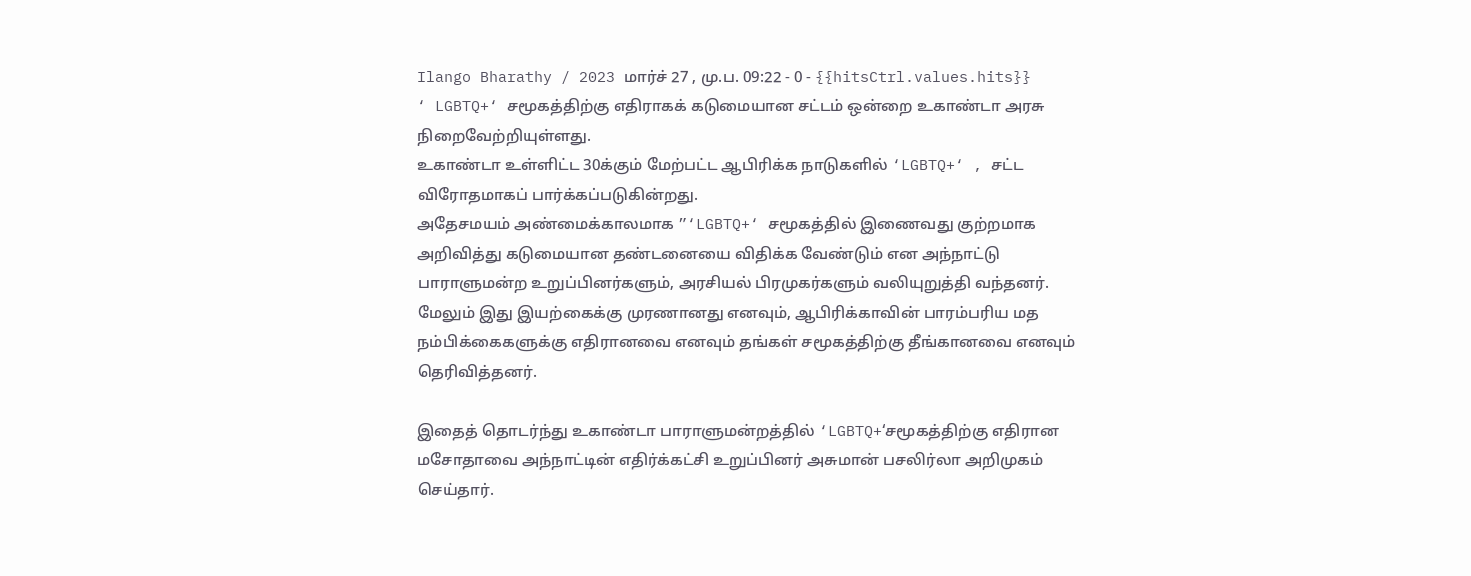Ilango Bharathy / 2023 மார்ச் 27 , மு.ப. 09:22 - 0 - {{hitsCtrl.values.hits}}
‘ LGBTQ+‘ சமூகத்திற்கு எதிராகக் கடுமையான சட்டம் ஒன்றை உகாண்டா அரசு நிறைவேற்றியுள்ளது.
உகாண்டா உள்ளிட்ட 30க்கும் மேற்பட்ட ஆபிரிக்க நாடுகளில் ‘LGBTQ+‘ , சட்ட விரோதமாகப் பார்க்கப்படுகின்றது.
அதேசமயம் அண்மைக்காலமாக ”‘LGBTQ+‘ சமூகத்தில் இணைவது குற்றமாக அறிவித்து கடுமையான தண்டனையை விதிக்க வேண்டும் என அந்நாட்டு பாராளுமன்ற உறுப்பினர்களும், அரசியல் பிரமுகர்களும் வலியுறுத்தி வந்தனர்.
மேலும் இது இயற்கைக்கு முரணானது எனவும், ஆபிரிக்காவின் பாரம்பரிய மத நம்பிக்கைகளுக்கு எதிரானவை எனவும் தங்கள் சமூகத்திற்கு தீங்கானவை எனவும் தெரிவித்தனர்.

இதைத் தொடர்ந்து உகாண்டா பாராளுமன்றத்தில் ‘LGBTQ+‘சமூகத்திற்கு எதிரான மசோதாவை அந்நாட்டின் எதிர்க்கட்சி உறுப்பினர் அசுமான் பசலிர்லா அறிமுகம் செய்தார்.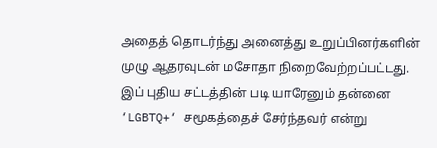அதைத் தொடர்ந்து அனைத்து உறுப்பினர்களின் முழு ஆதரவுடன் மசோதா நிறைவேற்றப்பட்டது.
இப் புதிய சட்டத்தின் படி யாரேனும் தன்னை ‘LGBTQ+‘ சமூகத்தைச் சேர்ந்தவர் என்று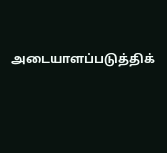அடையாளப்படுத்திக்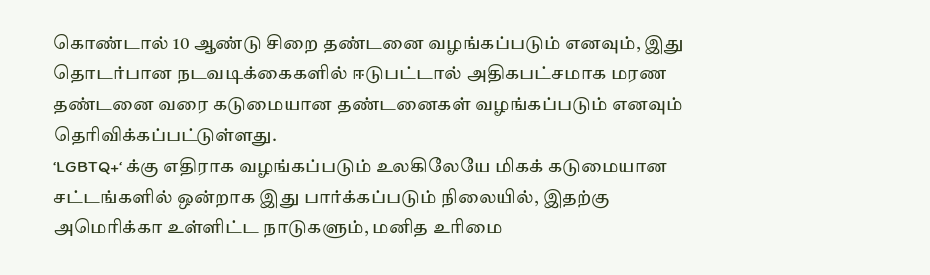கொண்டால் 10 ஆண்டு சிறை தண்டனை வழங்கப்படும் எனவும், இது தொடர்பான நடவடிக்கைகளில் ஈடுபட்டால் அதிகபட்சமாக மரண தண்டனை வரை கடுமையான தண்டனைகள் வழங்கப்படும் எனவும் தெரிவிக்கப்பட்டுள்ளது.
‘LGBTQ+‘ க்கு எதிராக வழங்கப்படும் உலகிலேயே மிகக் கடுமையான சட்டங்களில் ஒன்றாக இது பார்க்கப்படும் நிலையில், இதற்கு அமெரிக்கா உள்ளிட்ட நாடுகளும், மனித உரிமை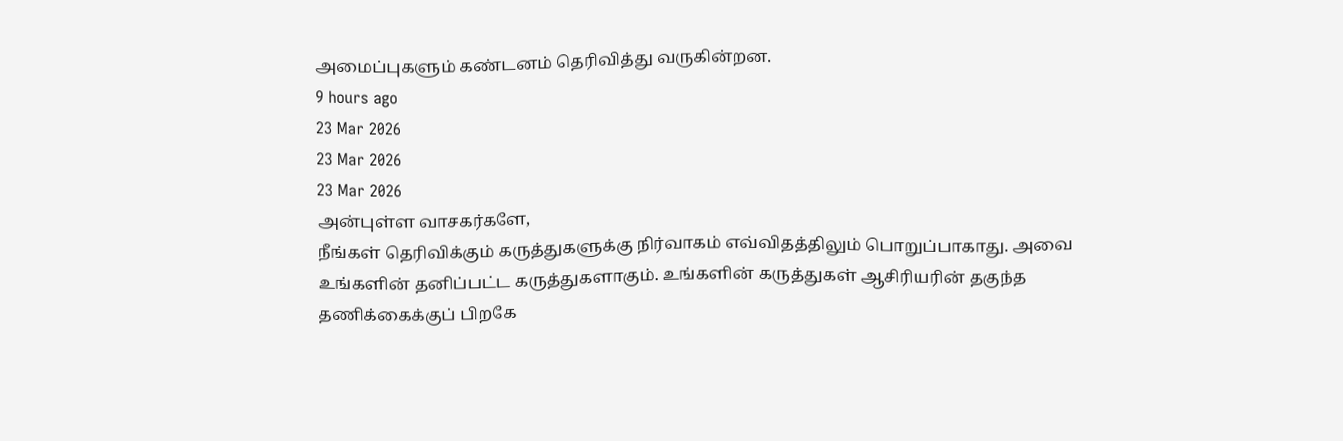அமைப்புகளும் கண்டனம் தெரிவித்து வருகின்றன.
9 hours ago
23 Mar 2026
23 Mar 2026
23 Mar 2026
அன்புள்ள வாசகர்களே,
நீங்கள் தெரிவிக்கும் கருத்துகளுக்கு நிர்வாகம் எவ்விதத்திலும் பொறுப்பாகாது. அவை உங்களின் தனிப்பட்ட கருத்துகளாகும். உங்களின் கருத்துகள் ஆசிரியரின் தகுந்த தணிக்கைக்குப் பிறகே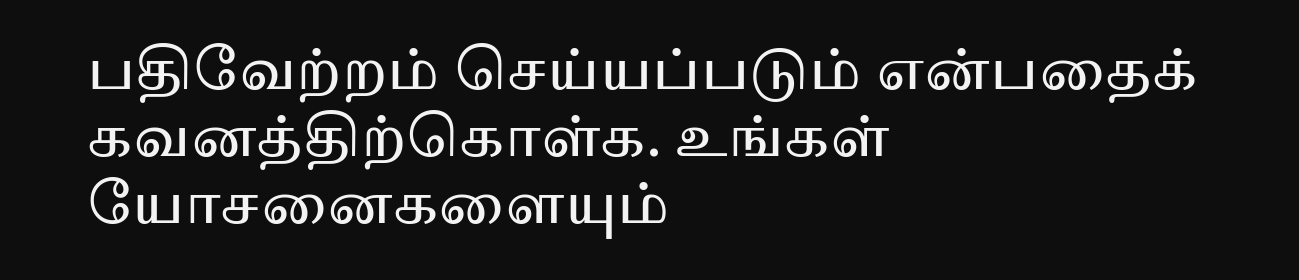பதிவேற்றம் செய்யப்படும் என்பதைக் கவனத்திற்கொள்க. உங்கள் யோசனைகளையும்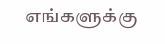எங்களுக்கு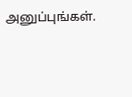அனுப்புங்கள்.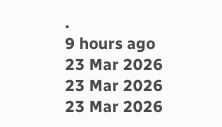.
9 hours ago
23 Mar 2026
23 Mar 2026
23 Mar 2026